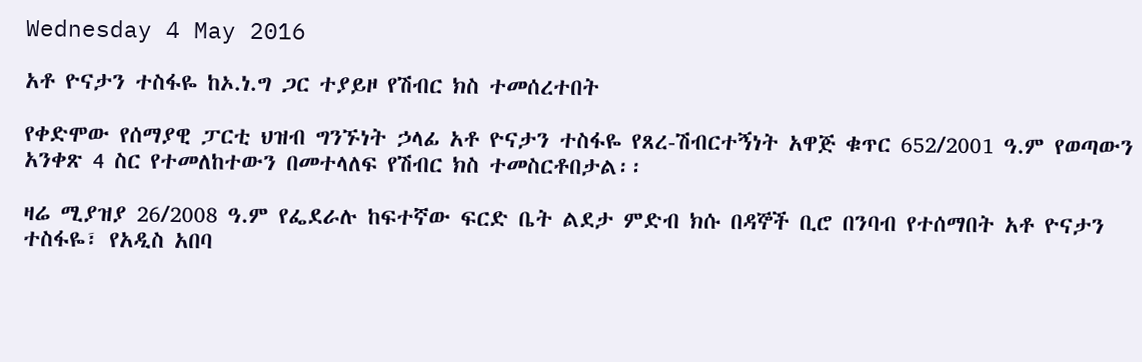Wednesday 4 May 2016

አቶ ዮናታን ተስፋዬ ከኦ.ነ.ግ ጋር ተያይዞ የሽብር ክስ ተመሰረተበት

የቀድሞው የሰማያዊ ፓርቲ ህዝብ ግንኙነት ኃላፊ አቶ ዮናታን ተስፋዬ የጸረ-ሽብርተኝነት አዋጅ ቁጥር 652/2001 ዓ.ም የወጣውን አንቀጽ 4 ስር የተመለከተውን በመተላለፍ የሽብር ክስ ተመስርቶበታል፡፡

ዛሬ ሚያዝያ 26/2008 ዓ.ም የፌደራሉ ከፍተኛው ፍርድ ቤት ልደታ ምድብ ክሱ በዳኞች ቢሮ በንባብ የተሰማበት አቶ ዮናታን ተስፋዬ፣ የአዲስ አበባ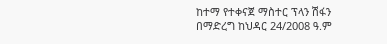ከተማ የተቀናጀ ማስተር ፕላን ሽፋን በማድረግ ከህዳር 24/2008 ዓ.ም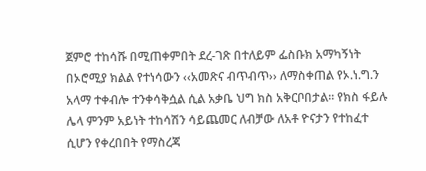ጀምሮ ተከሳሹ በሚጠቀምበት ደረ-ገጽ በተለይም ፌስቡክ አማካኝነት በኦሮሚያ ክልል የተነሳውን ‹‹አመጽና ብጥብጥ›› ለማስቀጠል የኦ.ነ.ግ.ን አላማ ተቀብሎ ተንቀሳቅሷል ሲል አቃቤ ህግ ክስ አቅርቦበታል፡፡ የክስ ፋይሉ ሌላ ምንም አይነት ተከሳሽን ሳይጨመር ለብቻው ለአቶ ዮናታን የተከፈተ ሲሆን የቀረበበት የማስረጃ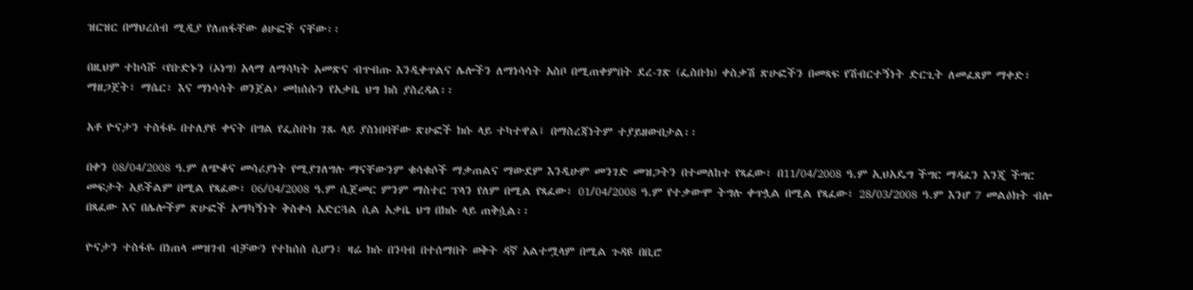ዝርዝር በማህረሰብ ሚዲያ የለጠፋቸው ፅሁፎች ናቸው፡፡

በዚህም ተከሳሹ ‹የቡድኑን (ኦነግ) አላማ ለማሳካት አመጽና ብጥብጡ እንዲቀጥልና ሌሎችን ለማነሳሳት አስቦ በሚጠቀምበት ደረ-ገጽ (ፌስቡክ) ቀስቃሽ ጽሁፎችን በመጻፍ የሽብርተኝነት ድርጊት ለመፈጸም ማቀድ፣ ማዘጋጀት፣ ማሴር፣ እና ማነሳሳት ወንጀል› መከሰሱን የአቃቤ ህግ ክስ ያስረዳል፡፡

አቶ ዮናታን ተስፋዬ በተለያዩ ቀናት በግል የፌስቡክ ገጹ ላይ ያስነበባቸው ጽሁፎች ክሱ ላይ ተካተዋል፤ በማስረጃነትም ተያይዘውበታል፡፡

በቀን 08/04/2008 ዓ.ም ለጭቆና መሳሪያነት የሚያገለግሉ ማናቸውንም ቁሳቁሶች ማቃጠልና ማውደም እንዲሁም መንገድ መዝጋትን በተመለከተ የጻፈው፣ በ11/04/2008 ዓ.ም ኢህአዴግ ችግር ማዳፈን እንጂ ችግር መፍታት አይችልም በሚል የጻፈው፣ 06/04/2008 ዓ.ም ሲጀመር ምንም ማስተር ፕላን የለም በሚል የጻፈው፣ 01/04/2008 ዓ.ም የተቃውሞ ትግሉ ቀጥሏል በሚል የጻፈው፣ 28/03/2008 ዓ.ም እንሆ 7 መልዕክት ብሎ በጻፈው እና በሌሎችም ጽሁፎች አማካኝነት ቅስቀሳ አድርጓል ሲል አቃቤ ህግ በክሱ ላይ ጠቅሷል፡፡

ዮናታን ተስፋዬ በነጠላ መዝገብ ብቻውን የተከሰሰ ሲሆን፣ ዛሬ ክሱ በንባብ በተሰማበት ወቅት ዳኛ አልተሟላም በሚል ጉዳዩ በቢሮ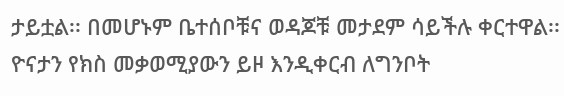ታይቷል፡፡ በመሆኑም ቤተሰቦቹና ወዳጆቹ መታደም ሳይችሉ ቀርተዋል፡፡ ዮናታን የክስ መቃወሚያውን ይዞ እንዲቀርብ ለግንቦት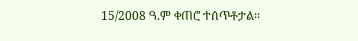15/2008 ዓ.ም ቀጠሮ ተሰጥቶታል፡፡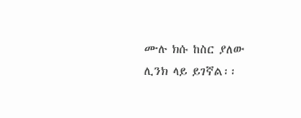ሙሉ ክሱ ከስር ያለው ሊንክ ላይ ይገኛል፡፡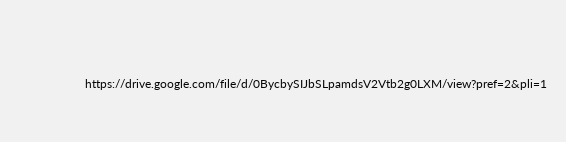https://drive.google.com/file/d/0BycbySIJbSLpamdsV2Vtb2g0LXM/view?pref=2&pli=1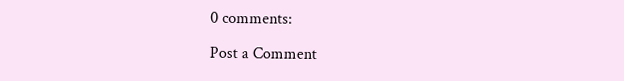0 comments:

Post a Comment